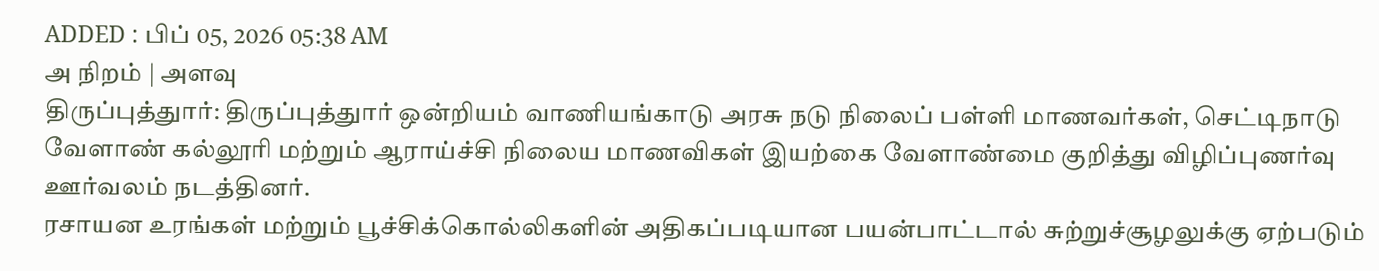ADDED : பிப் 05, 2026 05:38 AM
அ நிறம் | அளவு
திருப்புத்துார்: திருப்புத்துார் ஒன்றியம் வாணியங்காடு அரசு நடு நிலைப் பள்ளி மாணவர்கள், செட்டிநாடு வேளாண் கல்லூரி மற்றும் ஆராய்ச்சி நிலைய மாணவிகள் இயற்கை வேளாண்மை குறித்து விழிப்புணர்வு ஊர்வலம் நடத்தினர்.
ரசாயன உரங்கள் மற்றும் பூச்சிக்கொல்லிகளின் அதிகப்படியான பயன்பாட்டால் சுற்றுச்சூழலுக்கு ஏற்படும்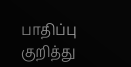பாதிப்பு குறித்து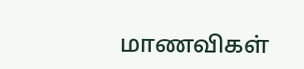மாணவிகள்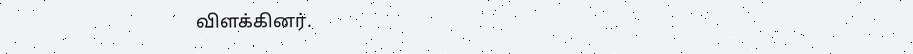விளக்கினர்.